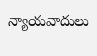న్యాయవాదులు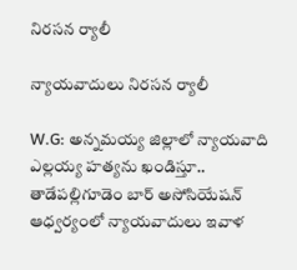నిరసన ర్యాలీ

న్యాయవాదులు నిరసన ర్యాలీ

W.G: అన్నమయ్య జిల్లాలో న్యాయవాది ఎల్లయ్య హత్యను ఖండిస్తూ.. తాడేపల్లిగూడెం బార్ అసోసియేషన్ ఆధ్వర్యంలో న్యాయవాదులు ఇవాళ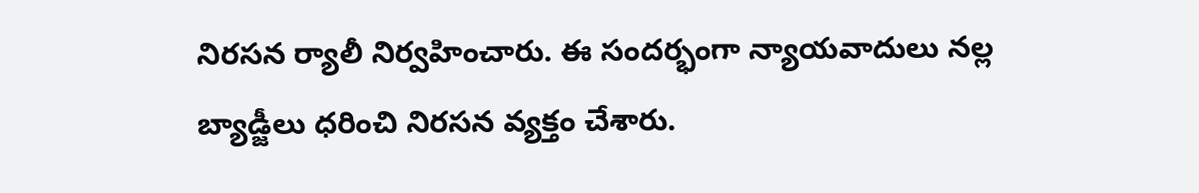నిరసన ర్యాలీ నిర్వహించారు. ఈ సందర్భంగా న్యాయవాదులు నల్ల బ్యాడ్జీలు ధరించి నిరసన వ్యక్తం చేశారు.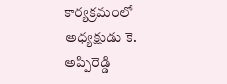కార్యక్రమంలో అధ్యక్షుడు కె. అప్పిరెడ్డి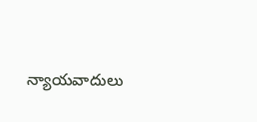న్యాయవాదులు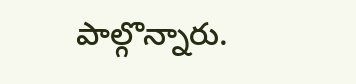పాల్గొన్నారు.